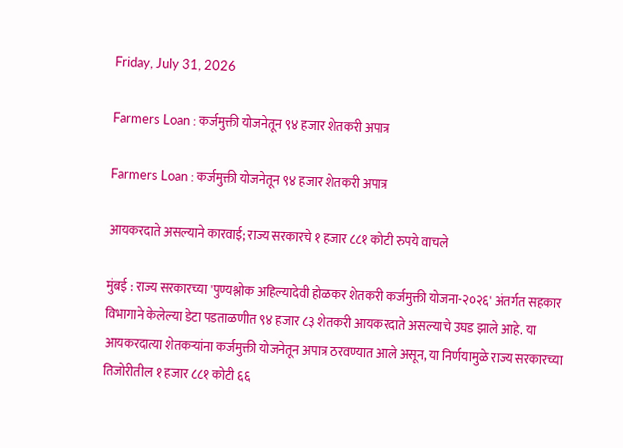Friday, July 31, 2026

Farmers Loan : कर्जमुक्ती योजनेतून ९४ हजार शेतकरी अपात्र

Farmers Loan : कर्जमुक्ती योजनेतून ९४ हजार शेतकरी अपात्र

आयकरदाते असल्याने कारवाई; राज्य सरकारचे १ हजार ८८१ कोटी रुपये वाचले

मुंबई : राज्य सरकारच्या 'पुण्यश्लोक अहिल्यादेवी होळकर शेतकरी कर्जमुक्ती योजना-२०२६' अंतर्गत सहकार विभागाने केलेल्या डेटा पडताळणीत ९४ हजार ८३ शेतकरी आयकरदाते असल्याचे उघड झाले आहे. या आयकरदात्या शेतकऱ्यांना कर्जमुक्ती योजनेतून अपात्र ठरवण्यात आले असून, या निर्णयामुळे राज्य सरकारच्या तिजोरीतील १ हजार ८८१ कोटी ६६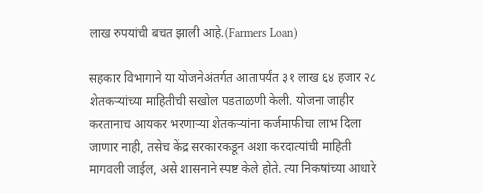लाख रुपयांची बचत झाली आहे.(Farmers Loan)

सहकार विभागाने या योजनेअंतर्गत आतापर्यंत ३१ लाख ६४ हजार २८ शेतकऱ्यांच्या माहितीची सखोल पडताळणी केली. योजना जाहीर करतानाच आयकर भरणाऱ्या शेतकऱ्यांना कर्जमाफीचा लाभ दिला जाणार नाही, तसेच केंद्र सरकारकडून अशा करदात्यांची माहिती मागवली जाईल, असे शासनाने स्पष्ट केले होते. त्या निकषांच्या आधारे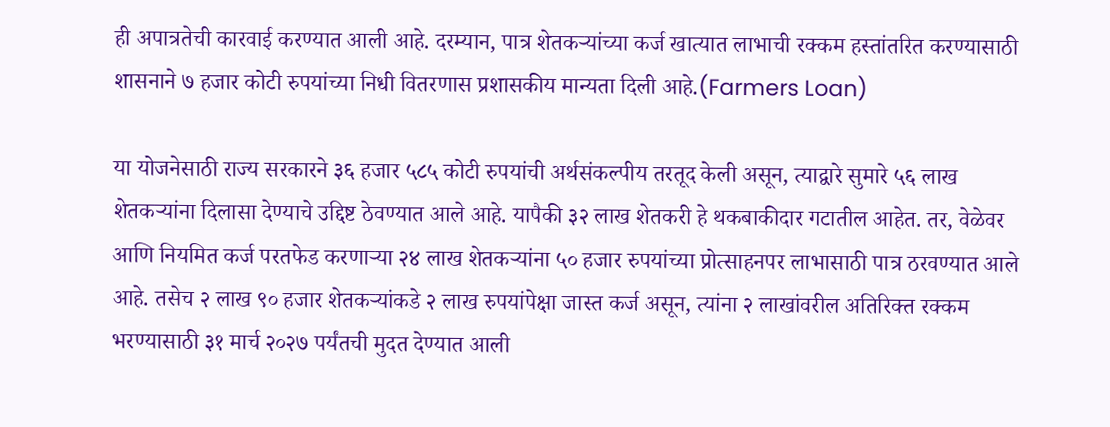ही अपात्रतेची कारवाई करण्यात आली आहे. दरम्यान, पात्र शेतकऱ्यांच्या कर्ज खात्यात लाभाची रक्कम हस्तांतरित करण्यासाठी शासनाने ७ हजार कोटी रुपयांच्या निधी वितरणास प्रशासकीय मान्यता दिली आहे.(Farmers Loan)

या योजनेसाठी राज्य सरकारने ३६ हजार ५८५ कोटी रुपयांची अर्थसंकल्पीय तरतूद केली असून, त्याद्वारे सुमारे ५६ लाख शेतकऱ्यांना दिलासा देण्याचे उद्दिष्ट ठेवण्यात आले आहे. यापैकी ३२ लाख शेतकरी हे थकबाकीदार गटातील आहेत. तर, वेळेवर आणि नियमित कर्ज परतफेड करणाऱ्या २४ लाख शेतकऱ्यांना ५० हजार रुपयांच्या प्रोत्साहनपर लाभासाठी पात्र ठरवण्यात आले आहे. तसेच २ लाख ९० हजार शेतकऱ्यांकडे २ लाख रुपयांपेक्षा जास्त कर्ज असून, त्यांना २ लाखांवरील अतिरिक्त रक्कम भरण्यासाठी ३१ मार्च २०२७ पर्यंतची मुदत देण्यात आली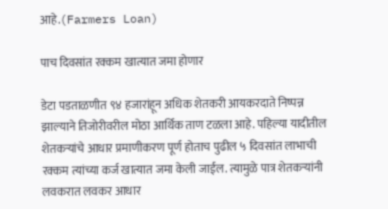आहे.(Farmers Loan)

पाच दिवसांत रक्कम खात्यात जमा होणार

डेटा पडताळणीत ९४ हजारांहून अधिक शेतकरी आयकरदाते निष्पन्न झाल्याने तिजोरीवरील मोठा आर्थिक ताण टळला आहे. पहिल्या यादीतील शेतकऱ्यांचे आधार प्रमाणीकरण पूर्ण होताच पुढील ५ दिवसांत लाभाची रक्कम त्यांच्या कर्ज खात्यात जमा केली जाईल. त्यामुळे पात्र शेतकऱ्यांनी लवकरात लवकर आधार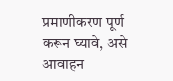प्रमाणीकरण पूर्ण करून घ्यावे, असे आवाहन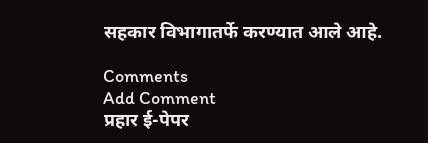सहकार विभागातर्फे करण्यात आले आहे.

Comments
Add Comment
प्रहार ई-पेपर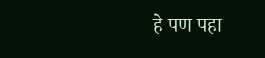हे पण पहा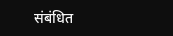संबंधित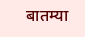बातम्या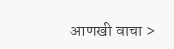आणखी वाचा >